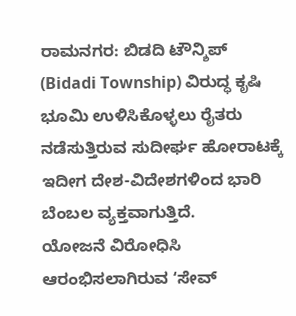ರಾಮನಗರ: ಬಿಡದಿ ಟೌನ್ಶಿಪ್ (Bidadi Township) ವಿರುದ್ಧ ಕೃಷಿ ಭೂಮಿ ಉಳಿಸಿಕೊಳ್ಳಲು ರೈತರು ನಡೆಸುತ್ತಿರುವ ಸುದೀರ್ಘ ಹೋರಾಟಕ್ಕೆ ಇದೀಗ ದೇಶ-ವಿದೇಶಗಳಿಂದ ಭಾರಿ ಬೆಂಬಲ ವ್ಯಕ್ತವಾಗುತ್ತಿದೆ.
ಯೋಜನೆ ವಿರೋಧಿಸಿ ಆರಂಭಿಸಲಾಗಿರುವ ʻಸೇವ್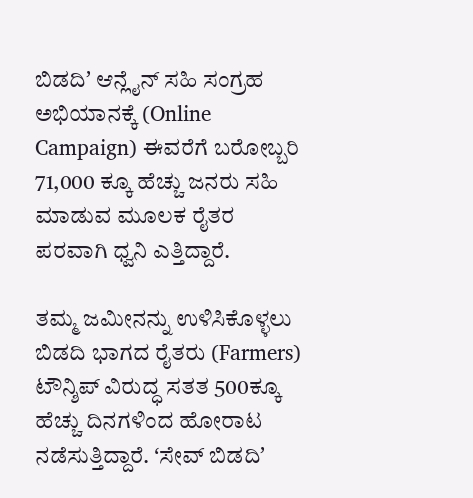ಬಿಡದಿʼ ಆನ್ಲೈನ್ ಸಹಿ ಸಂಗ್ರಹ ಅಭಿಯಾನಕ್ಕೆ (Online Campaign) ಈವರೆಗೆ ಬರೋಬ್ಬರಿ 71,000 ಕ್ಕೂ ಹೆಚ್ಚು ಜನರು ಸಹಿ ಮಾಡುವ ಮೂಲಕ ರೈತರ ಪರವಾಗಿ ಧ್ವನಿ ಎತ್ತಿದ್ದಾರೆ.

ತಮ್ಮ ಜಮೀನನ್ನು ಉಳಿಸಿಕೊಳ್ಳಲು ಬಿಡದಿ ಭಾಗದ ರೈತರು (Farmers) ಟೌನ್ಶಿಪ್ ವಿರುದ್ಧ ಸತತ 500ಕ್ಕೂ ಹೆಚ್ಚು ದಿನಗಳಿಂದ ಹೋರಾಟ ನಡೆಸುತ್ತಿದ್ದಾರೆ. ʻಸೇವ್ ಬಿಡದಿʼ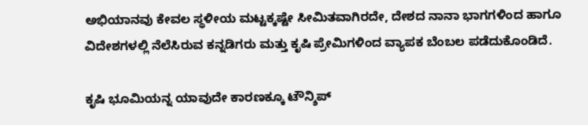ಅಭಿಯಾನವು ಕೇವಲ ಸ್ಥಳೀಯ ಮಟ್ಟಕ್ಕಷ್ಟೇ ಸೀಮಿತವಾಗಿರದೇ, ದೇಶದ ನಾನಾ ಭಾಗಗಳಿಂದ ಹಾಗೂ ವಿದೇಶಗಳಲ್ಲಿ ನೆಲೆಸಿರುವ ಕನ್ನಡಿಗರು ಮತ್ತು ಕೃಷಿ ಪ್ರೇಮಿಗಳಿಂದ ವ್ಯಾಪಕ ಬೆಂಬಲ ಪಡೆದುಕೊಂಡಿದೆ.

ಕೃಷಿ ಭೂಮಿಯನ್ನ ಯಾವುದೇ ಕಾರಣಕ್ಕೂ ಟೌನ್ಶಿಪ್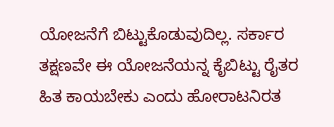ಯೋಜನೆಗೆ ಬಿಟ್ಟುಕೊಡುವುದಿಲ್ಲ. ಸರ್ಕಾರ ತಕ್ಷಣವೇ ಈ ಯೋಜನೆಯನ್ನ ಕೈಬಿಟ್ಟು ರೈತರ ಹಿತ ಕಾಯಬೇಕು ಎಂದು ಹೋರಾಟನಿರತ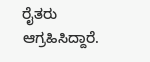ರೈತರು ಆಗ್ರಹಿಸಿದ್ದಾರೆ.